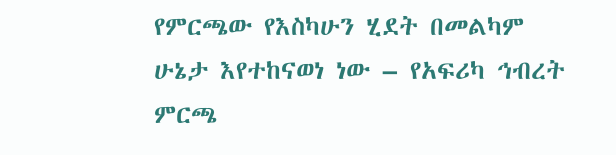የምርጫው የእስካሁን ሂደት በመልካም ሁኔታ እየተከናወነ ነው – የአፍሪካ ኅብረት ምርጫ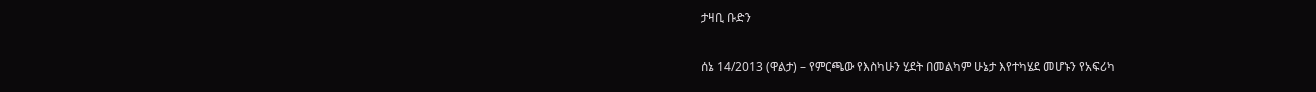ታዛቢ ቡድን

ሰኔ 14/2013 (ዋልታ) – የምርጫው የእስካሁን ሂደት በመልካም ሁኔታ እየተካሄደ መሆኑን የአፍሪካ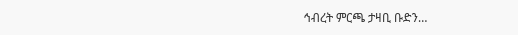ኅብረት ምርጫ ታዛቢ ቡድን…